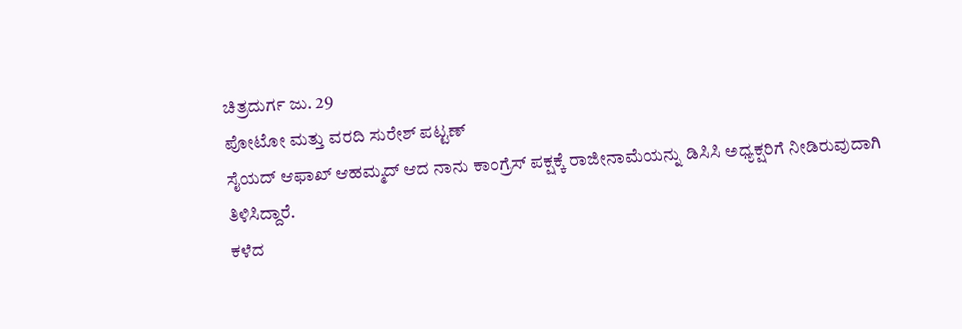ಚಿತ್ರದುರ್ಗ ಜು. 29
ಪೋಟೋ ಮತ್ತು ವರದಿ ಸುರೇಶ್ ಪಟ್ಟಣ್
ಸೈಯದ್ ಆಫಾಖ್ ಆಹಮ್ಮದ್ ಆದ ನಾನು ಕಾಂಗ್ರೆಸ್ ಪಕ್ಷಕ್ಕೆ ರಾಜೀನಾಮೆಯನ್ನು ಡಿಸಿಸಿ ಅಧ್ಯಕ್ಷರಿಗೆ ನೀಡಿರುವುದಾಗಿ ತಿಳಿಸಿದ್ದಾರೆ.
ಕಳೆದ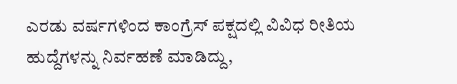ಎರಡು ವರ್ಷಗಳಿಂದ ಕಾಂಗ್ರೆಸ್ ಪಕ್ಷದಲ್ಲಿ ವಿವಿಧ ರೀತಿಯ ಹುದ್ದೆಗಳನ್ನು ನಿರ್ವಹಣೆ ಮಾಡಿದ್ದು,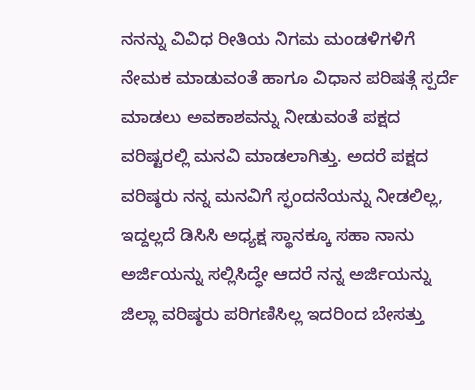ನನನ್ನು ವಿವಿಧ ರೀತಿಯ ನಿಗಮ ಮಂಡಳಿಗಳಿಗೆ ನೇಮಕ ಮಾಡುವಂತೆ ಹಾಗೂ ವಿಧಾನ ಪರಿಷತ್ಗೆ ಸ್ಪರ್ದೆ ಮಾಡಲು ಅವಕಾಶವನ್ನು ನೀಡುವಂತೆ ಪಕ್ಷದ ವರಿಷ್ಟರಲ್ಲಿ ಮನವಿ ಮಾಡಲಾಗಿತ್ತು. ಅದರೆ ಪಕ್ಷದ ವರಿಷ್ಠರು ನನ್ನ ಮನವಿಗೆ ಸ್ಫಂದನೆಯನ್ನು ನೀಡಲಿಲ್ಲ, ಇದ್ದಲ್ಲದೆ ಡಿಸಿಸಿ ಅಧ್ಯಕ್ಷ ಸ್ಥಾನಕ್ಕೂ ಸಹಾ ನಾನು ಅರ್ಜಿಯನ್ನು ಸಲ್ಲಿಸಿದ್ಧೇ ಆದರೆ ನನ್ನ ಅರ್ಜಿಯನ್ನು ಜಿಲ್ಲಾ ವರಿಷ್ಠರು ಪರಿಗಣಿಸಿಲ್ಲ ಇದರಿಂದ ಬೇಸತ್ತು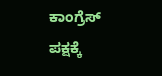ಕಾಂಗ್ರೆಸ್ ಪಕ್ಷಕ್ಕೆ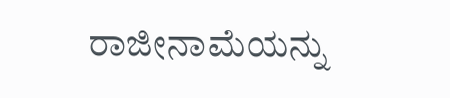ರಾಜೀನಾಮೆಯನ್ನು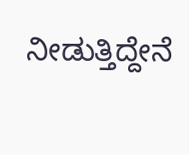ನೀಡುತ್ತಿದ್ದೇನೆ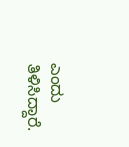ಎಂದು ತಿಳಿಸಿದ್ದಾರೆ.